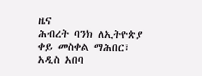ዜና
ሕብረት ባንክ ለኢትዮጵያ ቀይ መስቀል ማሕበር፣ አዲስ አበባ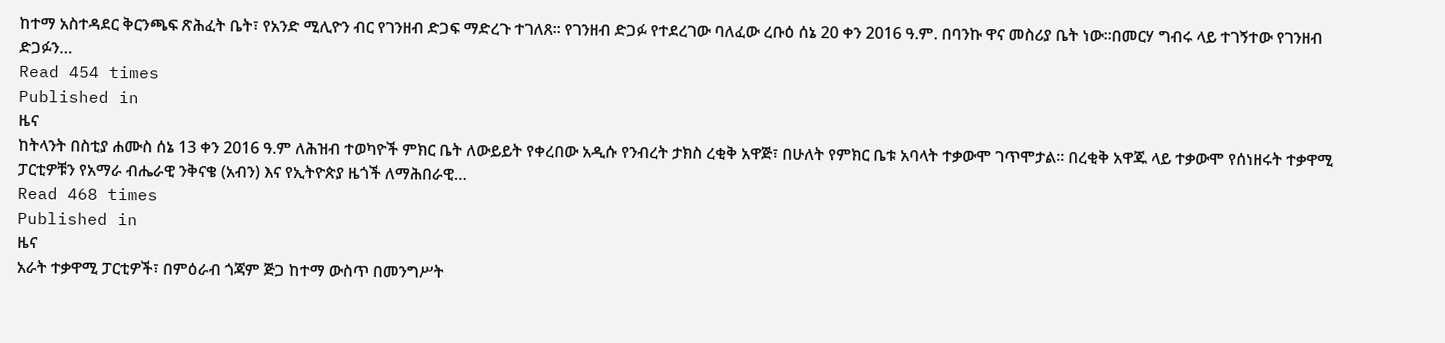ከተማ አስተዳደር ቅርንጫፍ ጽሕፈት ቤት፣ የአንድ ሚሊዮን ብር የገንዘብ ድጋፍ ማድረጉ ተገለጸ፡፡ የገንዘብ ድጋፉ የተደረገው ባለፈው ረቡዕ ሰኔ 20 ቀን 2016 ዓ.ም. በባንኩ ዋና መስሪያ ቤት ነው፡፡በመርሃ ግብሩ ላይ ተገኝተው የገንዘብ ድጋፉን…
Read 454 times
Published in
ዜና
ከትላንት በስቲያ ሐሙስ ሰኔ 13 ቀን 2016 ዓ.ም ለሕዝብ ተወካዮች ምክር ቤት ለውይይት የቀረበው አዲሱ የንብረት ታክስ ረቂቅ አዋጅ፣ በሁለት የምክር ቤቱ አባላት ተቃውሞ ገጥሞታል። በረቂቅ አዋጁ ላይ ተቃውሞ የሰነዘሩት ተቃዋሚ ፓርቲዎቹን የአማራ ብሔራዊ ንቅናቄ (አብን) እና የኢትዮጵያ ዜጎች ለማሕበራዊ…
Read 468 times
Published in
ዜና
አራት ተቃዋሚ ፓርቲዎች፣ በምዕራብ ጎጃም ጅጋ ከተማ ውስጥ በመንግሥት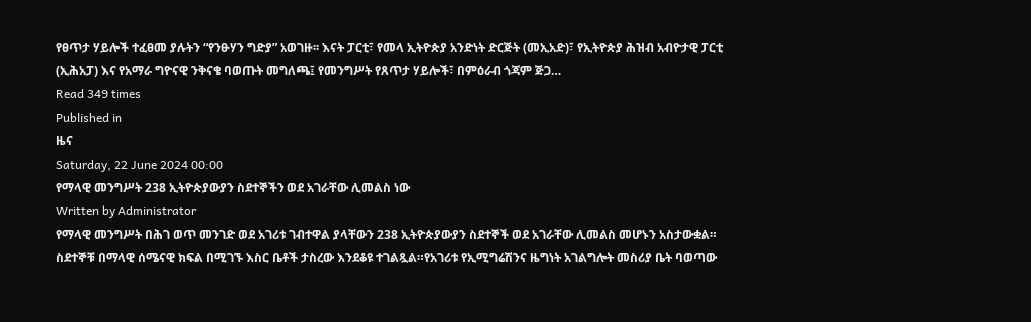የፀጥታ ሃይሎች ተፈፀመ ያሉትን “የንፁሃን ግድያ” አወገዙ፡፡ እናት ፓርቲ፣ የመላ ኢትዮጵያ አንድነት ድርጅት (መኢአድ)፣ የኢትዮጵያ ሕዝብ አብዮታዊ ፓርቲ (ኢሕአፓ) እና የአማራ ግዮናዊ ንቅናቄ ባወጡት መግለጫ፤ የመንግሥት የጸጥታ ሃይሎች፣ በምዕራብ ጎጃም ጅጋ…
Read 349 times
Published in
ዜና
Saturday, 22 June 2024 00:00
የማላዊ መንግሥት 238 ኢትዮጵያውያን ስደተኞችን ወደ አገራቸው ሊመልስ ነው
Written by Administrator
የማላዊ መንግሥት በሕገ ወጥ መንገድ ወደ አገሪቱ ገብተዋል ያላቸውን 238 ኢትዮጵያውያን ስደተኞች ወደ አገራቸው ሊመልስ መሆኑን አስታውቋል። ስደተኞቹ በማላዊ ሰሜናዊ ክፍል በሚገኙ እስር ቤቶች ታስረው እንደቆዩ ተገልጿል።የአገሪቱ የኢሚግሬሽንና ዜግነት አገልግሎት መስሪያ ቤት ባወጣው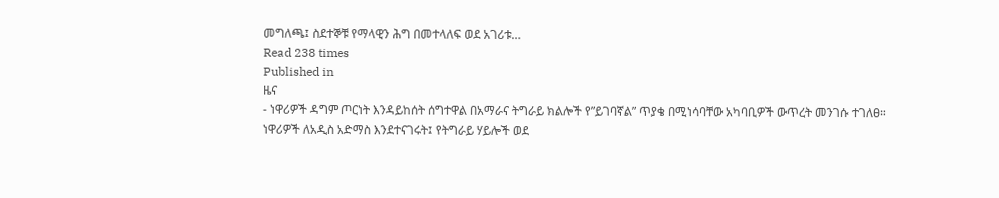መግለጫ፤ ስደተኞቹ የማላዊን ሕግ በመተላለፍ ወደ አገሪቱ…
Read 238 times
Published in
ዜና
- ነዋሪዎች ዳግም ጦርነት እንዳይከሰት ሰግተዋል በአማራና ትግራይ ክልሎች የ”ይገባኛል” ጥያቄ በሚነሳባቸው አካባቢዎች ውጥረት መንገሱ ተገለፀ። ነዋሪዎች ለአዲስ አድማስ እንደተናገሩት፤ የትግራይ ሃይሎች ወደ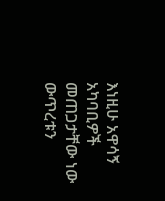እነዚሁ አዋሳኝ አካባቢዎች መጠጋታቸው ነው ውጥረቱን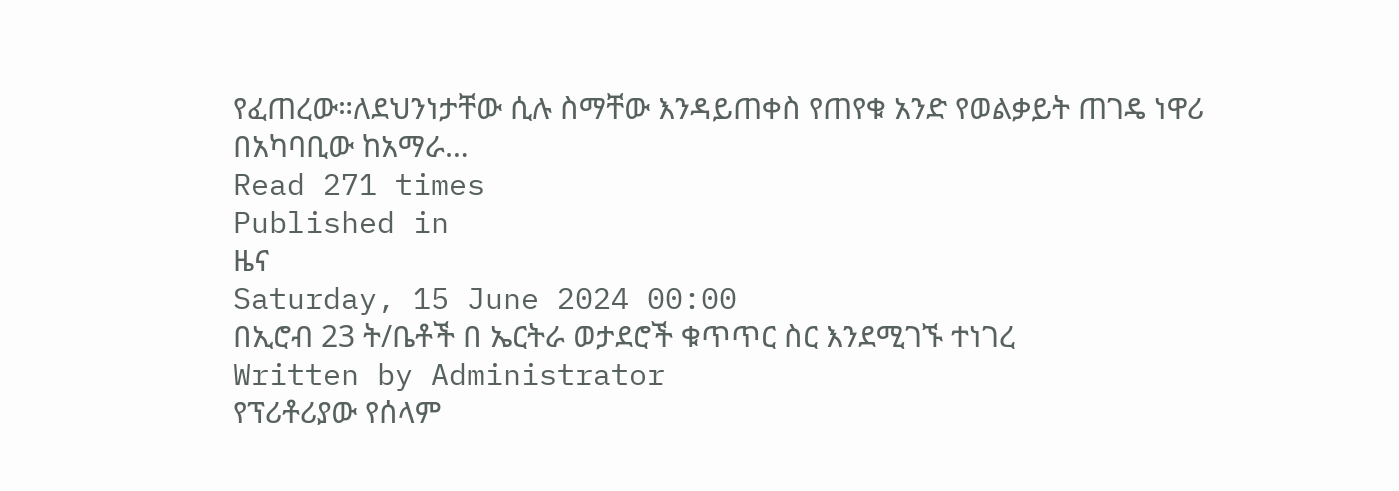የፈጠረው።ለደህንነታቸው ሲሉ ስማቸው እንዳይጠቀስ የጠየቁ አንድ የወልቃይት ጠገዴ ነዋሪ በአካባቢው ከአማራ…
Read 271 times
Published in
ዜና
Saturday, 15 June 2024 00:00
በኢሮብ 23 ት/ቤቶች በ ኤርትራ ወታደሮች ቁጥጥር ስር እንደሚገኙ ተነገረ
Written by Administrator
የፕሪቶሪያው የሰላም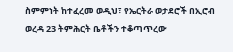ስምምነት ከተፈረመ ወዲህ፣ የኤርትራ ወታደሮች በኢሮብ ወረዳ 23 ትምሕርት ቤቶችን ተቆጣጥረው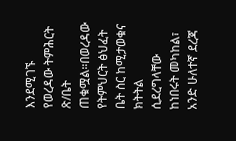እንደሚገኙ የወረዳው ትምሕርት ጽ/ቤት ጠቁሟል።በወረዳው የትምህርት ፅህፈት ቤት ስር ከሚታወቁና ክትትል ሲደረግላቸው ከነበሩት መካከል፣ አንድ ሁለተኛ ደረጃ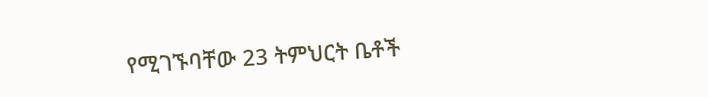የሚገኙባቸው 23 ትምህርት ቤቶች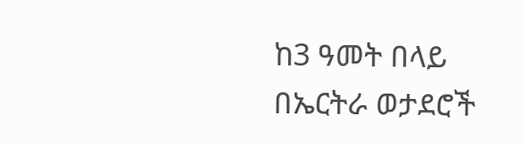ከ3 ዓመት በላይ በኤርትራ ወታደሮች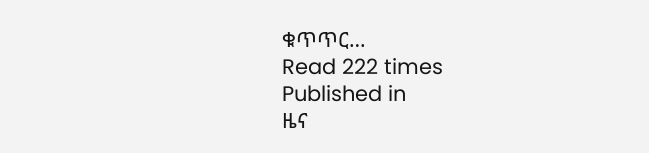ቁጥጥር…
Read 222 times
Published in
ዜና